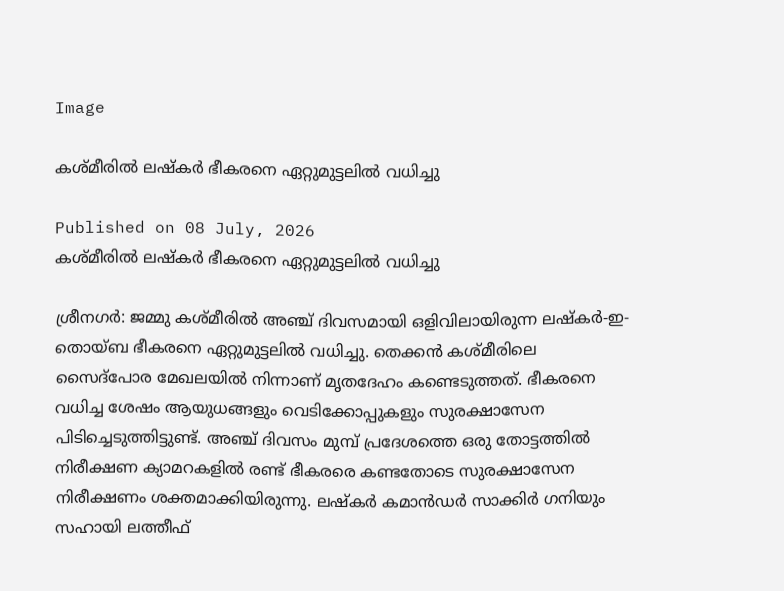Image

കശ്മീരില്‍ ലഷ്‌കര്‍ ഭീകരനെ ഏറ്റുമുട്ടലില്‍ വധിച്ചു

Published on 08 July, 2026
കശ്മീരില്‍ ലഷ്‌കര്‍ ഭീകരനെ ഏറ്റുമുട്ടലില്‍ വധിച്ചു

ശ്രീനഗര്‍: ജമ്മു കശ്മീരില്‍ അഞ്ച് ദിവസമായി ഒളിവിലായിരുന്ന ലഷ്‌കര്‍-ഇ-തൊയ്ബ ഭീകരനെ ഏറ്റുമുട്ടലില്‍ വധിച്ചു. തെക്കന്‍ കശ്മീരിലെ സൈദ്പോര മേഖലയില്‍ നിന്നാണ് മൃതദേഹം കണ്ടെടുത്തത്. ഭീകരനെ വധിച്ച ശേഷം ആയുധങ്ങളും വെടിക്കോപ്പുകളും സുരക്ഷാസേന പിടിച്ചെടുത്തിട്ടുണ്ട്. അഞ്ച് ദിവസം മുമ്പ് പ്രദേശത്തെ ഒരു തോട്ടത്തില്‍ നിരീക്ഷണ ക്യാമറകളില്‍ രണ്ട് ഭീകരരെ കണ്ടതോടെ സുരക്ഷാസേന നിരീക്ഷണം ശക്തമാക്കിയിരുന്നു. ലഷ്‌കര്‍ കമാന്‍ഡര്‍ സാക്കിര്‍ ഗനിയും സഹായി ലത്തീഫ്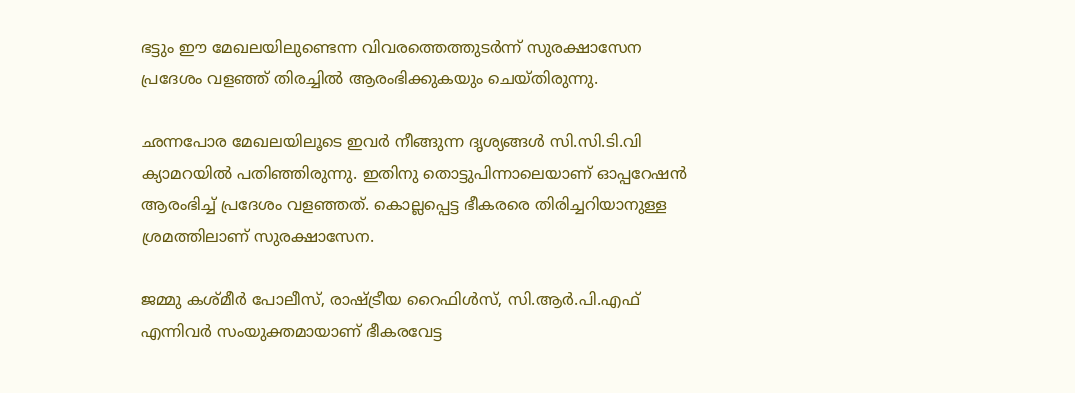ഭട്ടും ഈ മേഖലയിലുണ്ടെന്ന വിവരത്തെത്തുടര്‍ന്ന് സുരക്ഷാസേന പ്രദേശം വളഞ്ഞ് തിരച്ചില്‍ ആരംഭിക്കുകയും ചെയ്തിരുന്നു.

ഛന്നപോര മേഖലയിലൂടെ ഇവര്‍ നീങ്ങുന്ന ദൃശ്യങ്ങള്‍ സി.സി.ടി.വി ക്യാമറയില്‍ പതിഞ്ഞിരുന്നു. ഇതിനു തൊട്ടുപിന്നാലെയാണ് ഓപ്പറേഷന്‍ ആരംഭിച്ച് പ്രദേശം വളഞ്ഞത്. കൊല്ലപ്പെട്ട ഭീകരരെ തിരിച്ചറിയാനുള്ള ശ്രമത്തിലാണ് സുരക്ഷാസേന.

ജമ്മു കശ്മീര്‍ പോലീസ്, രാഷ്ട്രീയ റൈഫിള്‍സ്, സി.ആര്‍.പി.എഫ് എന്നിവര്‍ സംയുക്തമായാണ് ഭീകരവേട്ട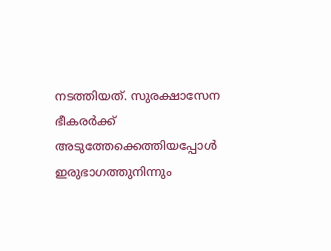നടത്തിയത്. സുരക്ഷാസേന ഭീകരര്‍ക്ക് അടുത്തേക്കെത്തിയപ്പോള്‍ ഇരുഭാഗത്തുനിന്നും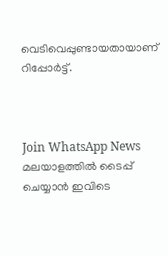വെടിവെപ്പുണ്ടായതായാണ് റിപ്പോര്‍ട്ട്.



Join WhatsApp News
മലയാളത്തില്‍ ടൈപ്പ് ചെയ്യാന്‍ ഇവിടെ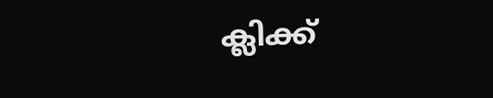ക്ലിക്ക്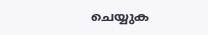ചെയ്യുക